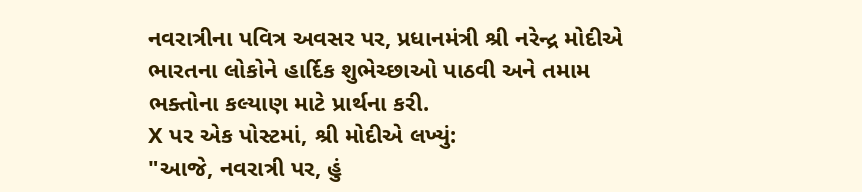નવરાત્રીના પવિત્ર અવસર પર, પ્રધાનમંત્રી શ્રી નરેન્દ્ર મોદીએ ભારતના લોકોને હાર્દિક શુભેચ્છાઓ પાઠવી અને તમામ ભક્તોના કલ્યાણ માટે પ્રાર્થના કરી.
X પર એક પોસ્ટમાં, શ્રી મોદીએ લખ્યું:
"આજે, નવરાત્રી પર, હું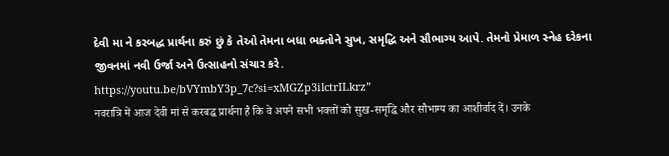દેવી મા ને કરબદ્ધ પ્રાર્થના કરું છું કે તેઓ તેમના બધા ભક્તોને સુખ, સમૃદ્ધિ અને સૌભાગ્ય આપે. તેમનો પ્રેમાળ સ્નેહ દરેકના જીવનમાં નવી ઉર્જા અને ઉત્સાહનો સંચાર કરે.
https://youtu.be/bVYmbY3p_7c?si=xMGZp3ilctrILkrz”
नवरात्रि में आज देवी मां से करबद्ध प्रार्थना है कि वे अपने सभी भक्तों को सुख-समृद्धि और सौभाग्य का आशीर्वाद दें। उनके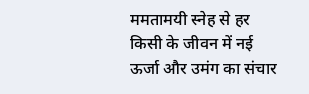ममतामयी स्नेह से हर किसी के जीवन में नई ऊर्जा और उमंग का संचार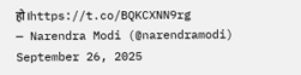हो।https://t.co/BQKCXNN9rg
— Narendra Modi (@narendramodi) September 26, 2025